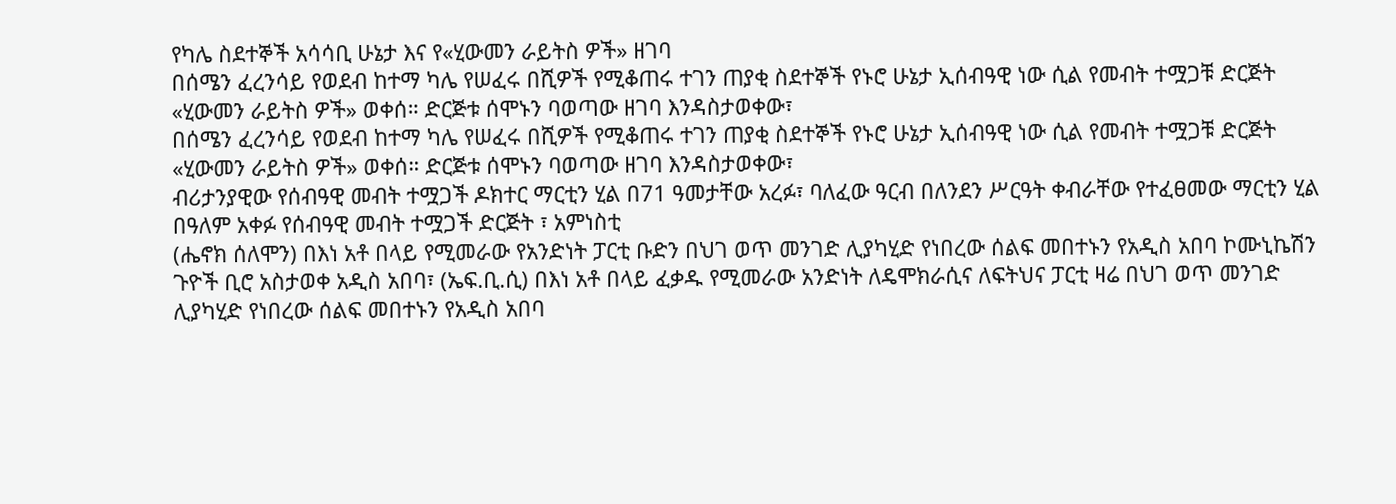የካሌ ስደተኞች አሳሳቢ ሁኔታ እና የ«ሂውመን ራይትስ ዎች» ዘገባ
በሰሜን ፈረንሳይ የወደብ ከተማ ካሌ የሠፈሩ በሺዎች የሚቆጠሩ ተገን ጠያቂ ስደተኞች የኑሮ ሁኔታ ኢሰብዓዊ ነው ሲል የመብት ተሟጋቹ ድርጅት «ሂውመን ራይትስ ዎች» ወቀሰ። ድርጅቱ ሰሞኑን ባወጣው ዘገባ እንዳስታወቀው፣
በሰሜን ፈረንሳይ የወደብ ከተማ ካሌ የሠፈሩ በሺዎች የሚቆጠሩ ተገን ጠያቂ ስደተኞች የኑሮ ሁኔታ ኢሰብዓዊ ነው ሲል የመብት ተሟጋቹ ድርጅት «ሂውመን ራይትስ ዎች» ወቀሰ። ድርጅቱ ሰሞኑን ባወጣው ዘገባ እንዳስታወቀው፣
ብሪታንያዊው የሰብዓዊ መብት ተሟጋች ዶክተር ማርቲን ሂል በ71 ዓመታቸው አረፉ፣ ባለፈው ዓርብ በለንደን ሥርዓት ቀብራቸው የተፈፀመው ማርቲን ሂል በዓለም አቀፉ የሰብዓዊ መብት ተሟጋች ድርጅት ፣ አምነስቲ
(ሔኖክ ሰለሞን) በእነ አቶ በላይ የሚመራው የአንድነት ፓርቲ ቡድን በህገ ወጥ መንገድ ሊያካሂድ የነበረው ሰልፍ መበተኑን የአዲስ አበባ ኮሙኒኬሽን ጉዮች ቢሮ አስታወቀ አዲስ አበባ፣ (ኤፍ.ቢ.ሲ) በእነ አቶ በላይ ፈቃዱ የሚመራው አንድነት ለዴሞክራሲና ለፍትህና ፓርቲ ዛሬ በህገ ወጥ መንገድ ሊያካሂድ የነበረው ሰልፍ መበተኑን የአዲስ አበባ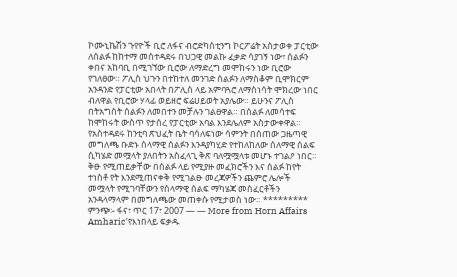ኮሙኒኬሽን ጉየዮች ቢሮ ለፋና ብሮድካስቲንግ ኮርፖሬት አስታወቀ ፓርቲው ለሰልፉ ከከተማ መስተዳደሩ በህጋዊ መልኩ ፈቃድ ሳያገኝ ነው፣ ሰልፉን ቀበና አከባቢ በሚገኘው ቢሮው ለማድረግ መሞከሩን ነው ቢሮው የገለፀው። ፖሊስ ህጉን በተከተለ መንገድ ሰልፉን ለማስቆም ቢሞክርም አንዳንድ የፓርቲው አበላት በፖሊስ ላይ አምባጓሮ ለማስነሳት ሞክረው ነበር ብለዋል የቢሮው ሃላፊ ወይዘሮ ፍሬሀይወት አያሌው። ይሁንና ፖሊስ በትአግስት ሰልፉን ለመበተን መቻሉን ገልፀዋል። በሰልፉ ለመሳተፍ ከሞከሩት ውስጥ የታሰረ የፓርቲው አባል እንደሌለም አስታውቀዋል። የአስተዳደሩ ከንቲባ ጽህፈት ቤት ባሳለፍነው ሳምንት በሰጠው ጋዜጣዊ መግለጫ ቡድኑ ሰላማዊ ሰልፉን እንዳያካሂድ የተከለከለው ሰለማዊ ሰልፍ ሲካሄድ መሟላት ያለበትን አስፈላጊ ቅጽ ባለሟሟላቱ መሆኑ ተገልዖ ነበር። ቅፁ የሚጠይቃቸው በሰልፉ ላይ የሚያዙ መፈክሮችን እና ሰልፉ ከየት ተነስቶ የት እንደሚጠናቀቅ የሚገልፁ መረጃዎችን ጨምሮ ሌሎች መሟላት የሚገባቸውን የሰላማዊ ሰልፍ ማካሄጃ መስፈርቶችን አንዳላማላም በመግለጫው መጠቀሱ የሚታወስ ነው። ********* ምንጭ፡- ፋና፣ ጥር 17፣ 2007 — — More from Horn Affairs Amharic‘የእነበላይ ፍቃዱ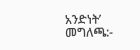አንድነት’ መግለጫ:-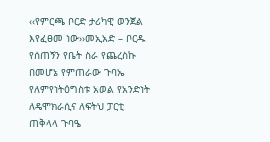‹‹የምርጫ ቦርድ ታሪካዊ ወንጀል እየፈፀመ ነው››መኢአድ – ቦርዱ የሰጠኝን የቤት ስራ የጨረስኩ በመሆኔ የምጠራው ጉባኤ የለምየነትዕግስቱ አወል የአንድነት ለዴሞክራሲና ለፍትህ ፓርቲ ጠቅላላ ጉባዔ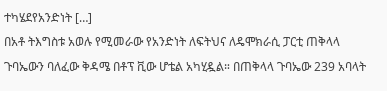ተካሄደየአንድነት […]
በአቶ ትእግስቱ አወሉ የሚመራው የአንድነት ለፍትህና ለዴሞክራሲ ፓርቲ ጠቅላላ ጉባኤውን ባለፈው ቅዳሜ በቶፕ ቪው ሆቴል አካሂዷል። በጠቅላላ ጉባኤው 239 አባላት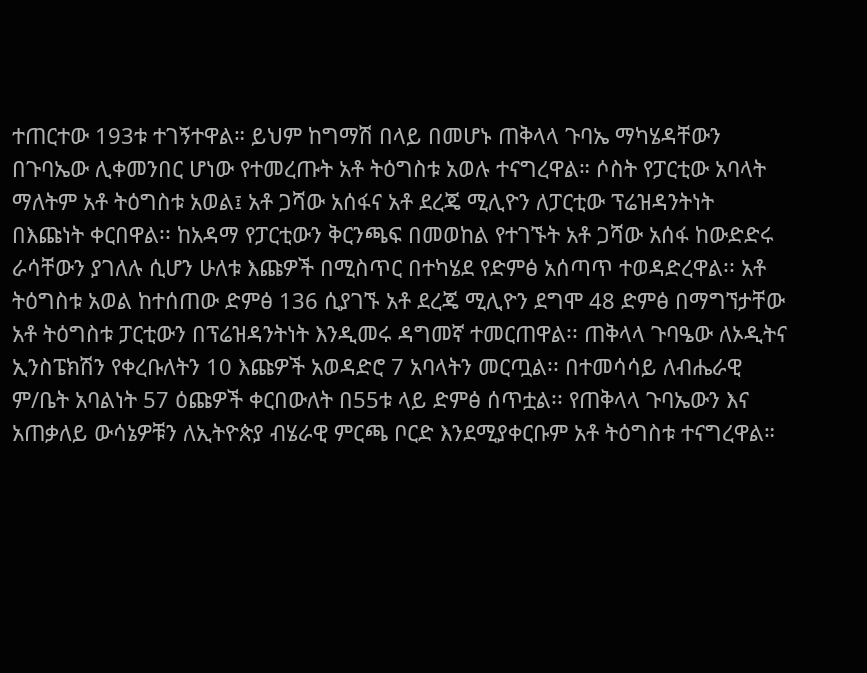ተጠርተው 193ቱ ተገኝተዋል። ይህም ከግማሽ በላይ በመሆኑ ጠቅላላ ጉባኤ ማካሄዳቸውን በጉባኤው ሊቀመንበር ሆነው የተመረጡት አቶ ትዕግስቱ አወሉ ተናግረዋል። ሶስት የፓርቲው አባላት ማለትም አቶ ትዕግስቱ አወል፤ አቶ ጋሻው አሰፋና አቶ ደረጄ ሚሊዮን ለፓርቲው ፕሬዝዳንትነት በእጩነት ቀርበዋል፡፡ ከአዳማ የፓርቲውን ቅርንጫፍ በመወከል የተገኙት አቶ ጋሻው አሰፋ ከውድድሩ ራሳቸውን ያገለሉ ሲሆን ሁለቱ እጩዎች በሚስጥር በተካሄደ የድምፅ አሰጣጥ ተወዳድረዋል፡፡ አቶ ትዕግስቱ አወል ከተሰጠው ድምፅ 136 ሲያገኙ አቶ ደረጄ ሚሊዮን ደግሞ 48 ድምፅ በማግኘታቸው አቶ ትዕግስቱ ፓርቲውን በፕሬዝዳንትነት እንዲመሩ ዳግመኛ ተመርጠዋል፡፡ ጠቅላላ ጉባዔው ለኦዲትና ኢንስፔክሽን የቀረቡለትን 10 እጩዎች አወዳድሮ 7 አባላትን መርጧል፡፡ በተመሳሳይ ለብሔራዊ ም/ቤት አባልነት 57 ዕጩዎች ቀርበውለት በ55ቱ ላይ ድምፅ ሰጥቷል፡፡ የጠቅላላ ጉባኤውን እና አጠቃለይ ውሳኔዎቹን ለኢትዮጵያ ብሄራዊ ምርጫ ቦርድ እንደሚያቀርቡም አቶ ትዕግስቱ ተናግረዋል።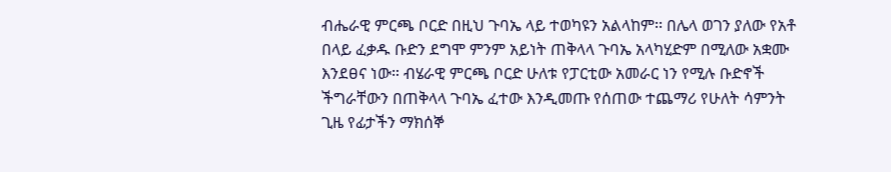ብሔራዊ ምርጫ ቦርድ በዚህ ጉባኤ ላይ ተወካዩን አልላከም፡፡ በሌላ ወገን ያለው የአቶ በላይ ፈቃዱ ቡድን ደግሞ ምንም አይነት ጠቅላላ ጉባኤ አላካሂድም በሚለው አቋሙ እንደፀና ነው። ብሄራዊ ምርጫ ቦርድ ሁለቱ የፓርቲው አመራር ነን የሚሉ ቡድኖች ችግራቸውን በጠቅላላ ጉባኤ ፈተው እንዲመጡ የሰጠው ተጨማሪ የሁለት ሳምንት ጊዜ የፊታችን ማክሰኞ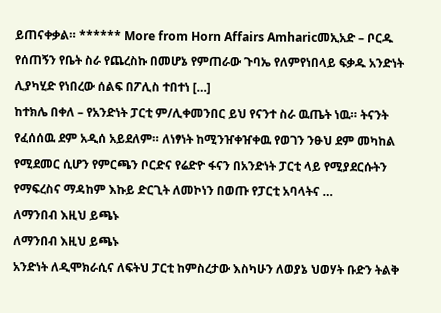ይጠናቀቃል። ****** More from Horn Affairs Amharicመኢአድ – ቦርዱ የሰጠኝን የቤት ስራ የጨረስኩ በመሆኔ የምጠራው ጉባኤ የለምየነበላይ ፍቃዱ አንድነት ሊያካሂድ የነበረው ሰልፍ በፖሊስ ተበተነ […]
ከተክሌ በቀለ – የአንድነት ፓርቲ ም/ሊቀመንበር ይህ የናንተ ስራ ዉጤት ነዉ። ትናንት የፈሰሰዉ ደም አዲሰ አይደለም። ለነፃነት ከሚንዠቀዠቀዉ የወገን ንፁህ ደም መካከል የሚደመር ሲሆን የምርጫን ቦርድና የሬድዮ ፋናን በአንድነት ፓርቲ ላይ የሚያደርሱትን የማፍረስና ማዳከም እኩይ ድርጊት ለመኮነን በወጡ የፓርቲ አባላትና …
ለማንበብ እዚህ ይጫኑ
ለማንበብ እዚህ ይጫኑ
አንድነት ለዲሞክራሲና ለፍትህ ፓርቲ ከምስረታው እስካሁን ለወያኔ ህወሃት ቡድን ትልቅ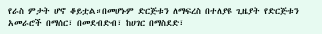የራስ ምታት ሆኖ ቆይቷል።በመሆኑም ድርጅቱን ለማፍረስ በተለያዩ ጊዜያት የድርጅቱን አመራሮች በማሰር፣ በመደብድብ፣ ከሀገር በማስደድ፣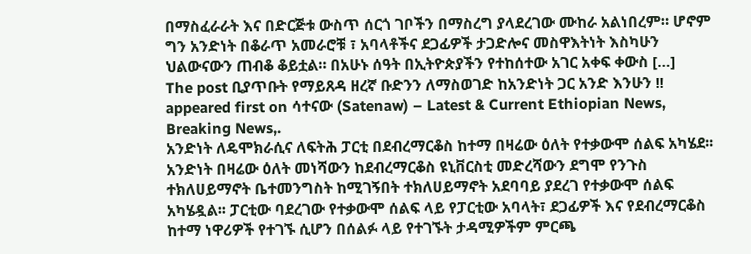በማስፈራራት እና በድርጅቱ ውስጥ ሰርጎ ገቦችን በማስረግ ያላደረገው ሙከራ አልነበረም። ሆኖም ግን አንድነት በቆራጥ አመራሮቹ ፣ አባላቶችና ደጋፊዎች ታጋድሎና መስዋእትነት እስካሁን ህልውናውን ጠብቆ ቆይቷል። በአሁኑ ሰዓት በኢትዮጵያችን የተከሰተው አገር አቀፍ ቀውስ […]
The post ቢያጥቡት የማይጸዳ ዘረኛ ቡድንን ለማስወገድ ከአንድነት ጋር አንድ እንሁን !! appeared first on ሳተናው (Satenaw) – Latest & Current Ethiopian News, Breaking News,.
አንድነት ለዴሞክራሲና ለፍትሕ ፓርቲ በደብረማርቆስ ከተማ በዛሬው ዕለት የተቃውሞ ሰልፍ አካሄደ፡፡ አንድነት በዛሬው ዕለት መነሻውን ከደብረማርቆስ ዩኒቨርስቲ መድረሻውን ደግሞ የንጉስ ተክለሀይማኖት ቤተመንግስት ከሚገኝበት ተክለሀይማኖት አደባባይ ያደረገ የተቃውሞ ሰልፍ አካሄዷል፡፡ ፓርቲው ባደረገው የተቃውሞ ሰልፍ ላይ የፓርቲው አባላት፣ ደጋፊዎች እና የደብረማርቆስ ከተማ ነዋሪዎች የተገኙ ሲሆን በሰልፉ ላይ የተገኙት ታዳሚዎችም ምርጫ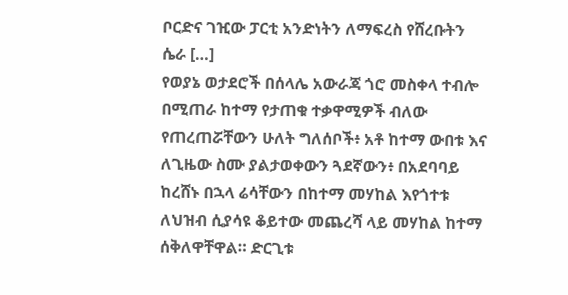ቦርድና ገዢው ፓርቲ አንድነትን ለማፍረስ የሸረቡትን ሴራ […]
የወያኔ ወታደሮች በሰላሌ አውራጃ ጎሮ መስቀላ ተብሎ በሚጠራ ከተማ የታጠቁ ተቃዋሚዎች ብለው የጠረጠሯቸውን ሁለት ግለሰቦች፥ አቶ ከተማ ውበቱ እና ለጊዜው ስሙ ያልታወቀውን ጓደኛውን፥ በአደባባይ ከረሸኑ በኋላ ሬሳቸውን በከተማ መሃከል እየጎተቱ ለህዝብ ሲያሳዩ ቆይተው መጨረሻ ላይ መሃከል ከተማ ሰቅለዋቸዋል። ድርጊቱ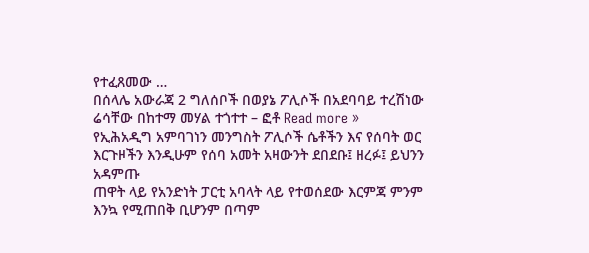የተፈጸመው …
በሰላሌ አውራጃ 2 ግለሰቦች በወያኔ ፖሊሶች በአደባባይ ተረሽነው ሬሳቸው በከተማ መሃል ተጎተተ – ፎቶ Read more »
የኢሕአዲግ አምባገነን መንግስት ፖሊሶች ሴቶችን እና የሰባት ወር እርጉዞችን እንዲሁም የሰባ አመት አዛውንት ደበደቡ፤ ዘረፉ፤ ይህንን አዳምጡ
ጠዋት ላይ የአንድነት ፓርቲ አባላት ላይ የተወሰደው እርምጃ ምንም እንኳ የሚጠበቅ ቢሆንም በጣም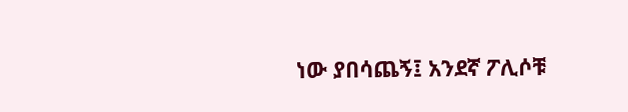ነው ያበሳጨኝ፤ አንደኛ ፖሊሶቹ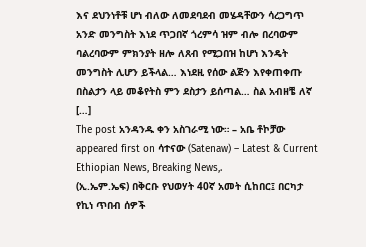እና ደህንነቶቹ ሆነ ብለው ለመደባደብ መሄዳቸውን ሳረጋግጥ አንድ መንግስት እነደ ጥጋበኛ ጎረምሳ ዝም ብሎ በረባውም ባልረባውም ምክንያት ዘሎ ለጸብ የሚጋበዝ ከሆነ እንዴት መንግስት ሊሆን ይችላል… እነደዚ የሰው ልጅን እየቀጠቀጡ በስልታን ላይ መቆየትስ ምን ደስታን ይሰጣል… ስል አብዘቼ ለኛ […]
The post አንዳንዱ ቀን አስገራሚ ነው። – አቤ ቶኮቻው appeared first on ሳተናው (Satenaw) – Latest & Current Ethiopian News, Breaking News,.
(ኢ.ኤም.ኤፍ) በቅርቡ የህወሃት 40ኛ አመት ሲከበር፤ በርካታ የኪነ ጥበብ ሰዎች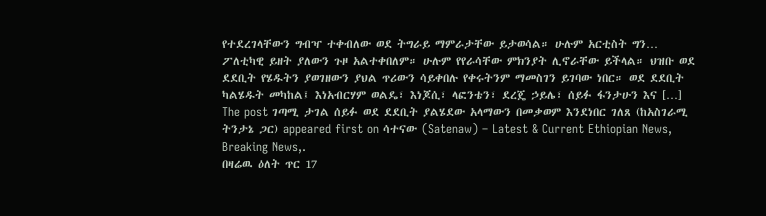የተደረገላቸውን ግብዣ ተቀብለው ወደ ትግራይ ማምራታቸው ይታወሳል። ሁሉም አርቲስት ግን… ፖለቲካዊ ይዘት ያለውን ጉዞ አልተቀበለም። ሁሉም የየራሳቸው ምክንያት ሊኖራቸው ይችላል። ህዝቡ ወደ ደደቢት የሄዱትን ያወገዘውን ያህል ጥሪውን ሳይቀበሉ የቀሩትንም ማመስገን ይገባው ነበር። ወደ ደደቢት ካልሄዱት መካከል፤ እነአብርሃም ወልዴ፣ እነጆሲ፣ ላፎንቴን፣ ደረጄ ኃይሌ፣ ሰይፉ ፋንታሁን እና […]
The post ገጣሚ ታገል ሰይፉ ወደ ደደቢት ያልሄደው አላማውን በመቃወም እንደነበር ገለጸ (ከአስገራሚ ትንታኔ ጋር) appeared first on ሳተናው (Satenaw) – Latest & Current Ethiopian News, Breaking News,.
በዛሬዉ ዕለት ጥር 17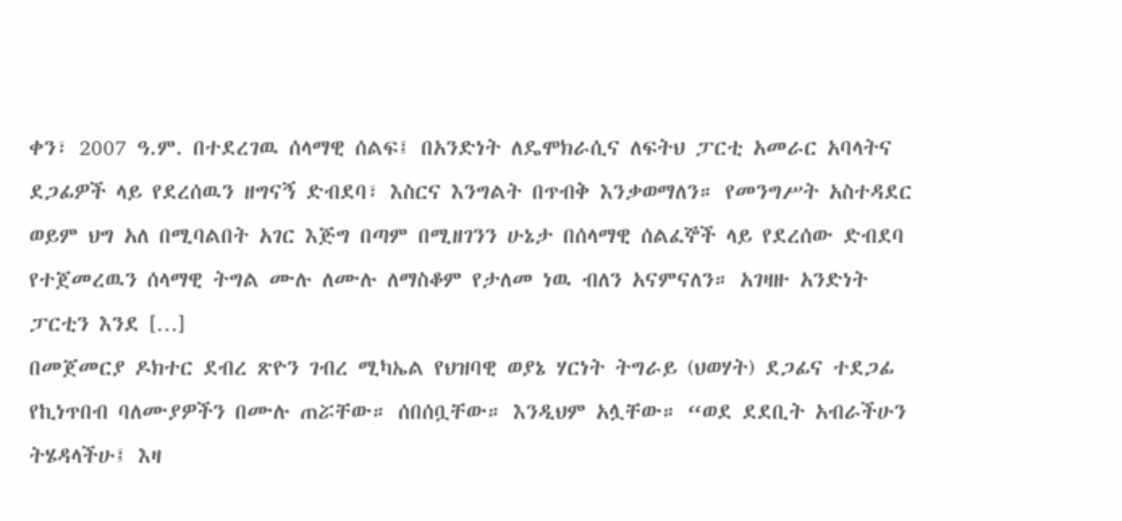ቀን፣ 2007 ዓ.ም. በተደረገዉ ሰላማዊ ሰልፍ፤ በአንድነት ለዴሞክራሲና ለፍትህ ፓርቲ አመራር አባላትና ደጋፊዎች ላይ የደረሰዉን ዘግናኝ ድብደባ፣ እስርና እንግልት በጥብቅ እንቃወማለን። የመንግሥት አስተዳደር ወይም ህግ አለ በሚባልበት አገር እጅግ በጣም በሚዘገንን ሁኔታ በሰላማዊ ሰልፈኞች ላይ የደረሰው ድብደባ የተጀመረዉን ሰላማዊ ትግል ሙሉ ለሙሉ ለማስቆም የታለመ ነዉ ብለን አናምናለን። አገዛዙ አንድነት ፓርቲን እንደ […]
በመጀመርያ ዶክተር ደብረ ጽዮን ገብረ ሚካኤል የህዝባዊ ወያኔ ሃርነት ትግራይ (ህወሃት) ደጋፊና ተደጋፊ የኪነጥበብ ባለሙያዎችን በሙሉ ጠሯቸው። ሰበሰቧቸው። እንዲህም አሏቸው። “ወደ ደደቢት አብራችሁን ትሄዳላችሁ፤ እዛ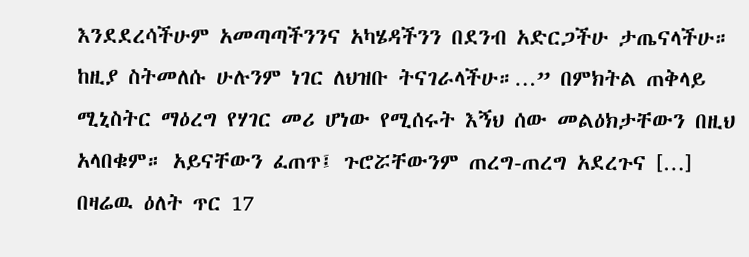እንደደረሳችሁም አመጣጣችንንና አካሄዳችንን በደንብ አድርጋችሁ ታጤናላችሁ። ከዚያ ስትመለሱ ሁሉንም ነገር ለህዝቡ ትናገራላችሁ።…” በምክትል ጠቅላይ ሚኒስትር ማዕረግ የሃገር መሪ ሆነው የሚሰሩት እኝህ ሰው መልዕክታቸውን በዚህ አላበቁም። አይናቸውን ፈጠጥ፤ ጉሮሯቸውንም ጠረግ-ጠረግ አደረጉና […]
በዛሬዉ ዕለት ጥር 17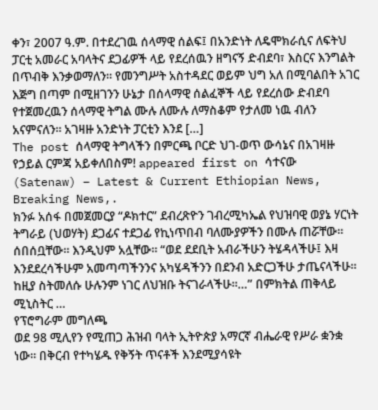ቀን፣ 2007 ዓ.ም. በተደረገዉ ሰላማዊ ሰልፍ፤ በአንድነት ለዴሞክራሲና ለፍትህ ፓርቲ አመራር አባላትና ደጋፊዎች ላይ የደረሰዉን ዘግናኝ ድብደባ፣ እስርና እንግልት በጥብቅ እንቃወማለን። የመንግሥት አስተዳደር ወይም ህግ አለ በሚባልበት አገር እጅግ በጣም በሚዘገንን ሁኔታ በሰላማዊ ሰልፈኞች ላይ የደረሰው ድብደባ የተጀመረዉን ሰላማዊ ትግል ሙሉ ለሙሉ ለማስቆም የታለመ ነዉ ብለን አናምናለን። አገዛዙ አንድነት ፓርቲን እንደ […]
The post ሰላማዊ ትግላችን በምርጫ ቦርድ ህገ-ወጥ ውሳኔና በአገዛዙ የኃይል ርምጃ አይቀለበስም! appeared first on ሳተናው (Satenaw) – Latest & Current Ethiopian News, Breaking News,.
ክንፉ አሰፋ በመጀመርያ “ዶክተር” ደብረጽዮን ገብረሚካኤል የህዝባዊ ወያኔ ሃርነት ትግራይ (ህወሃት) ደጋፊና ተደጋፊ የኪነጥበብ ባለሙያዎችን በሙሉ ጠሯቸው። ሰበሰቧቸው። እንዲህም አሏቸው። “ወደ ደደቢት አብራችሁን ትሄዳላችሁ፤ እዛ እንደደረሳችሁም አመጣጣችንንና አካሄዳችንን በደንብ አድርጋችሁ ታጤናላችሁ። ከዚያ ስትመለሱ ሁሉንም ነገር ለህዝቡ ትናገራላችሁ።…” በምክትል ጠቅላይ ሚኒስትር …
የፕሮግራም መግለጫ
ወደ 98 ሚሊየን የሚጠጋ ሕዝብ ባላት ኢትዮጵያ አማርኛ ብሔራዊ የሥራ ቋንቋ ነው፡፡ በቅርብ የተካሄዱ የቅኝት ጥናቶች እንደሚያሳዩት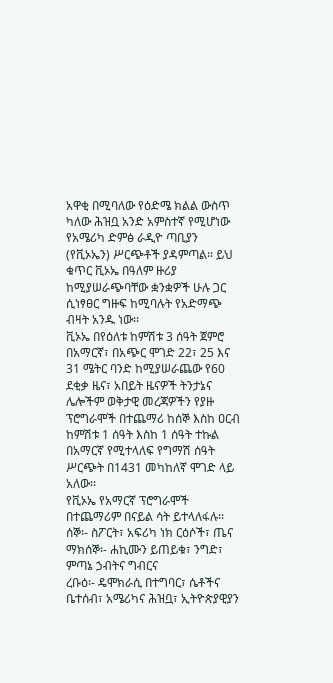አዋቂ በሚባለው የዕድሜ ክልል ውስጥ ካለው ሕዝቧ አንድ አምስተኛ የሚሆነው የአሜሪካ ድምፅ ራዲዮ ጣቢያን (የቪኦኤን) ሥርጭቶች ያዳምጣል፡፡ ይህ ቁጥር ቪኦኤ በዓለም ዙሪያ ከሚያሠራጭባቸው ቋንቋዎች ሁሉ ጋር ሲነፃፀር ግዙፍ ከሚባሉት የአድማጭ ብዛት አንዱ ነው፡፡
ቪኦኤ በየዕለቱ ከምሽቱ 3 ሰዓት ጀምሮ በአማርኛ፣ በአጭር ሞገድ 22፣ 25 እና 31 ሜትር ባንድ ከሚያሠራጨው የ60 ደቂቃ ዜና፣ አበይት ዜናዎች ትንታኔና ሌሎችም ወቅታዊ መረጃዎችን የያዙ ፕሮግራሞች በተጨማሪ ከሰኞ እስከ ዐርብ ከምሽቱ 1 ሰዓት እስከ 1 ሰዓት ተኩል በአማርኛ የሚተላለፍ የግማሽ ሰዓት ሥርጭት በ1431 መካከለኛ ሞገድ ላይ አለው፡፡
የቪኦኤ የአማርኛ ፕሮግራሞች በተጨማሪም በናይል ሳት ይተላለፋሉ፡፡
ሰኞ፡- ስፖርት፣ አፍሪካ ነክ ርዕሶች፣ ጤና
ማክሰኞ፡- ሐኪሙን ይጠይቁ፣ ንግድ፣ ምጣኔ ኃብትና ግብርና
ረቡዕ፡- ዴሞክራሲ በተግባር፣ ሴቶችና ቤተሰብ፣ አሜሪካና ሕዝቧ፣ ኢትዮጵያዊያን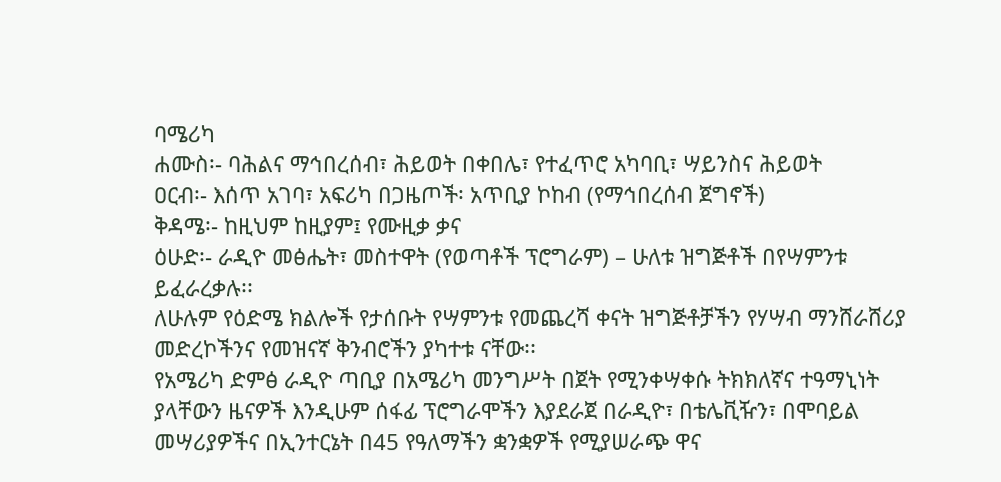ባሜሪካ
ሐሙስ፡- ባሕልና ማኅበረሰብ፣ ሕይወት በቀበሌ፣ የተፈጥሮ አካባቢ፣ ሣይንስና ሕይወት
ዐርብ፡- እሰጥ አገባ፣ አፍሪካ በጋዜጦች፡ አጥቢያ ኮከብ (የማኅበረሰብ ጀግኖች)
ቅዳሜ፡- ከዚህም ከዚያም፤ የሙዚቃ ቃና
ዕሁድ፡- ራዲዮ መፅሔት፣ መስተዋት (የወጣቶች ፕሮግራም) – ሁለቱ ዝግጅቶች በየሣምንቱ ይፈራረቃሉ፡፡
ለሁሉም የዕድሜ ክልሎች የታሰቡት የሣምንቱ የመጨረሻ ቀናት ዝግጅቶቻችን የሃሣብ ማንሸራሸሪያ መድረኮችንና የመዝናኛ ቅንብሮችን ያካተቱ ናቸው፡፡
የአሜሪካ ድምፅ ራዲዮ ጣቢያ በአሜሪካ መንግሥት በጀት የሚንቀሣቀሱ ትክክለኛና ተዓማኒነት ያላቸውን ዜናዎች እንዲሁም ሰፋፊ ፕሮግራሞችን እያደራጀ በራዲዮ፣ በቴሌቪዥን፣ በሞባይል መሣሪያዎችና በኢንተርኔት በ45 የዓለማችን ቋንቋዎች የሚያሠራጭ ዋና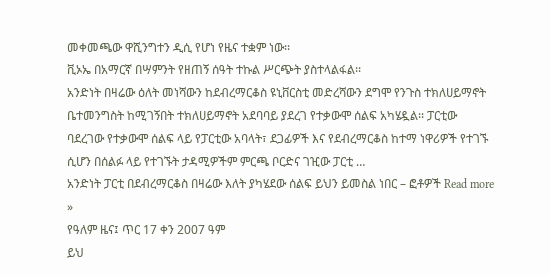መቀመጫው ዋሺንግተን ዲሲ የሆነ የዜና ተቋም ነው፡፡
ቪኦኤ በአማርኛ በሣምንት የዘጠኝ ሰዓት ተኩል ሥርጭት ያስተላልፋል፡፡
አንድነት በዛሬው ዕለት መነሻውን ከደብረማርቆስ ዩኒቨርስቲ መድረሻውን ደግሞ የንጉስ ተክለሀይማኖት ቤተመንግስት ከሚገኝበት ተክለሀይማኖት አደባባይ ያደረገ የተቃውሞ ሰልፍ አካሄዷል፡፡ ፓርቲው ባደረገው የተቃውሞ ሰልፍ ላይ የፓርቲው አባላት፣ ደጋፊዎች እና የደብረማርቆስ ከተማ ነዋሪዎች የተገኙ ሲሆን በሰልፉ ላይ የተገኙት ታዳሚዎችም ምርጫ ቦርድና ገዢው ፓርቲ …
አንድነት ፓርቲ በደብረማርቆስ በዛሬው እለት ያካሄደው ሰልፍ ይህን ይመስል ነበር – ፎቶዎች Read more »
የዓለም ዜና፤ ጥር 17 ቀን 2007 ዓም
ይህ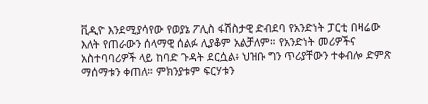ቪዲዮ እንደሚያሳየው የወያኔ ፖሊስ ፋሽስታዊ ድብደባ የአንድነት ፓርቲ በዛሬው እለት የጠራውን ሰላማዊ ሰልፉ ሊያቆም አልቻለም። የአንድነት መሪዎችና አስተባባሪዎች ላይ ከባድ ጉዳት ደርሷል፥ ህዝቡ ግን ጥሪያቸውን ተቀብሎ ድምጽ ማሰማቱን ቀጠለ። ምክንያቱም ፍርሃቱን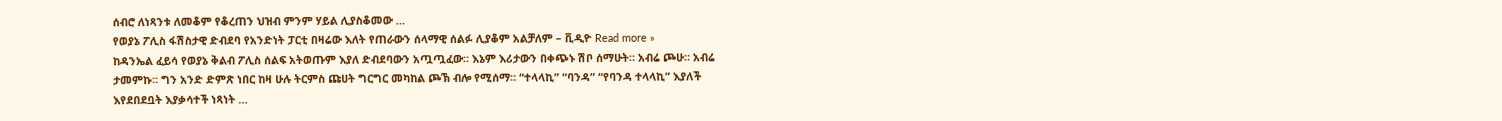ሰብሮ ለነጻንቱ ለመቆም የቆረጠን ህዝብ ምንም ሃይል ሊያስቆመው …
የወያኔ ፖሊስ ፋሽስታዊ ድብደባ የአንድነት ፓርቲ በዛሬው እለት የጠራውን ሰላማዊ ሰልፉ ሊያቆም አልቻለም – ቪዲዮ Read more »
ከዳንኤል ፈይሳ የወያኔ ቅልብ ፖሊስ ሰልፍ አትወጡም እያለ ድብደባውን አጧጧፈው። እኔም እሪታውን በቀጭኑ ሽቦ ሰማሁት። አብሬ ጮሁ። አብሬ ታመምኩ። ግን አንድ ድምጽ ነበር ከዛ ሁሉ ትርምስ ጩሀት ግርግር መካከል ጮኽ ብሎ የሚሰማ። “ተላላኪ” “ባንዳ” “የባንዳ ተላላኪ” እያለች እየደበደቧት እያቃሳተች ነጻነት …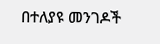በተለያዩ መንገዶች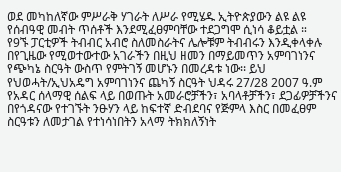ወደ መካከለኛው ምሥራቅ ሃገራት ለሥራ የሚሄዱ ኢትዮጵያውን ልዩ ልዩ የሰብዓዊ መብት ጥሰቶች እንደሚፈፀምባቸው ተደጋግሞ ሲነሳ ቆይቷል ።
የ9ኙ ፓርቲዎች ትብብር አብሮ ስለመስራትና ሌሎቹም ትብብሩን እንዲቀላቀሉ በየጊዜው የሚወተውተው አገራችን በዚህ ዘመን በማይመጥን አምባገነንና የጭካኔ ስርዓት ውስጥ የምትገኝ መሆኑን በመረዳቱ ነው፡፡ ይህ የህወሓት/ኢህአዴግ አምባገነንና ጨካኝ ስርዓት ህዳሩ 27/28 2007 ዓ.ም የአዳር ሰላማዊ ሰልፍ ላይ በወጡት አመራሮቻችን፣ አባላቶቻችን፣ ደጋፊዎቻችንና በየጎዳናው የተገኙት ንፁሃን ላይ ከፍተኛ ድብደባና የጅምላ እስር በመፈፀም ስርዓቱን ለመታገል የተነሳነበትን አላማ ትክክለኝነት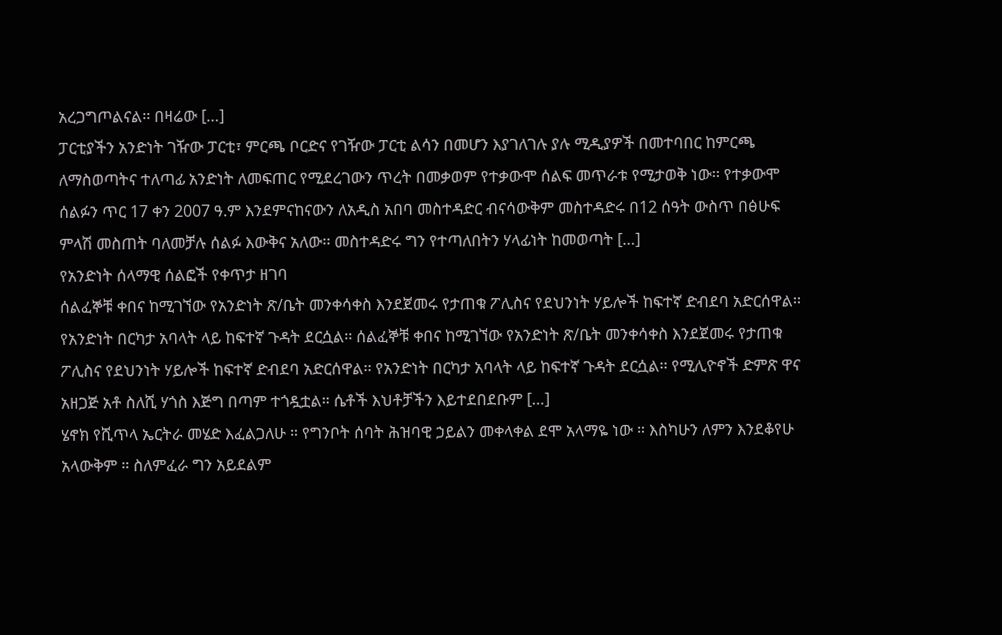አረጋግጦልናል፡፡ በዛሬው […]
ፓርቲያችን አንድነት ገዥው ፓርቲ፣ ምርጫ ቦርድና የገዥው ፓርቲ ልሳን በመሆን እያገለገሉ ያሉ ሚዲያዎች በመተባበር ከምርጫ ለማስወጣትና ተለጣፊ አንድነት ለመፍጠር የሚደረገውን ጥረት በመቃወም የተቃውሞ ሰልፍ መጥራቱ የሚታወቅ ነው፡፡ የተቃውሞ ሰልፉን ጥር 17 ቀን 2007 ዓ.ም እንደምናከናውን ለአዲስ አበባ መስተዳድር ብናሳውቅም መስተዳድሩ በ12 ሰዓት ውስጥ በፅሁፍ ምላሽ መስጠት ባለመቻሉ ሰልፉ እውቅና አለው፡፡ መስተዳድሩ ግን የተጣለበትን ሃላፊነት ከመወጣት […]
የአንድነት ሰላማዊ ሰልፎች የቀጥታ ዘገባ
ሰልፈኞቹ ቀበና ከሚገኘው የአንድነት ጽ/ቤት መንቀሳቀስ እንደጀመሩ የታጠቁ ፖሊስና የደህንነት ሃይሎች ከፍተኛ ድብደባ አድርሰዋል፡፡ የአንድነት በርካታ አባላት ላይ ከፍተኛ ጉዳት ደርሷል፡፡ ሰልፈኞቹ ቀበና ከሚገኘው የአንድነት ጽ/ቤት መንቀሳቀስ እንደጀመሩ የታጠቁ ፖሊስና የደህንነት ሃይሎች ከፍተኛ ድብደባ አድርሰዋል፡፡ የአንድነት በርካታ አባላት ላይ ከፍተኛ ጉዳት ደርሷል፡፡ የሚሊዮኖች ድምጽ ዋና አዘጋጅ አቶ ስለሺ ሃጎስ እጅግ በጣም ተጎዷቷል። ሴቶች እህቶቻችን እይተደበደቡም […]
ሄኖክ የሺጥላ ኤርትራ መሄድ እፈልጋለሁ ። የግንቦት ሰባት ሕዝባዊ ኃይልን መቀላቀል ደሞ አላማዬ ነው ። እስካሁን ለምን እንደቆየሁ አላውቅም ። ስለምፈራ ግን አይደልም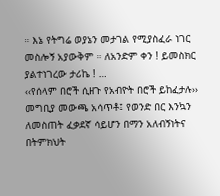። እኔ የትግሬ ወያኔን መታገል የሚያስፈራ ነገር መስሎኝ አያውቅም ። ለአንድም ቀን ! ይመስክር ያልተነገረው ታሪኬ ! …
‹‹የሰላም በሮች ሲዘጉ የአብዮት በሮች ይከፈታሉ››
መግቢያ መውጫ አሳጥቶ፤ የወንድ በር እንኳን ለመስጠት ፈቃደኛ ሳይሆን በማን አለብኝነትና በትምክህት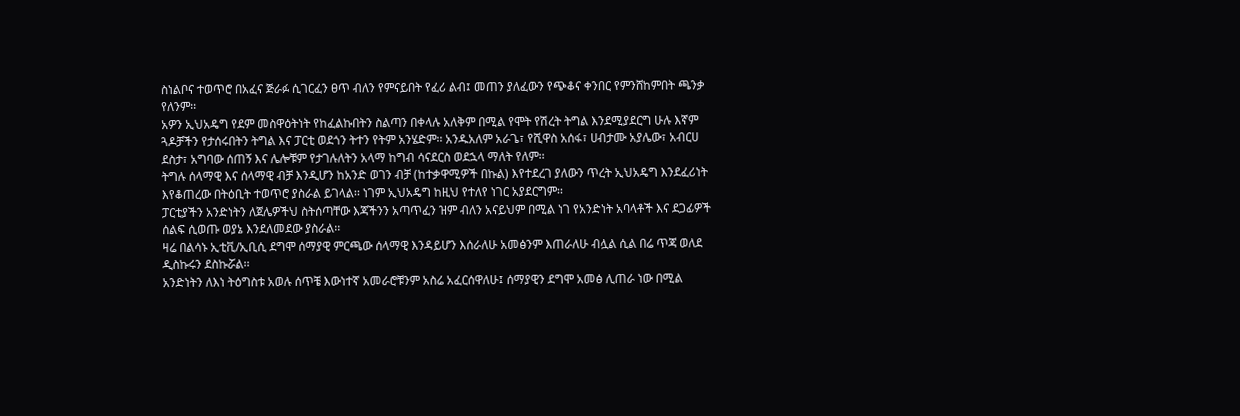ስነልቦና ተወጥሮ በአፈና ጅራፉ ሲገርፈን ፀጥ ብለን የምናይበት የፈሪ ልብ፤ መጠን ያለፈውን የጭቆና ቀንበር የምንሸከምበት ጫንቃ የለንም፡፡
አዎን ኢህአዴግ የደም መስዋዕትነት የከፈልኩበትን ስልጣን በቀላሉ አለቅም በሚል የሞት የሽረት ትግል እንደሚያደርግ ሁሉ እኛም ጓዶቻችን የታሰሩበትን ትግል እና ፓርቲ ወደጎን ትተን የትም አንሄድም፡፡ አንዱአለም አራጌ፣ የሺዋስ አሰፋ፣ ሀብታሙ አያሌው፣ አብርሀ ደስታ፣ አግባው ሰጠኝ እና ሌሎቹም የታገሉለትን አላማ ከግብ ሳናደርስ ወደኋላ ማለት የለም፡፡
ትግሉ ሰላማዊ እና ሰላማዊ ብቻ እንዲሆን ከአንድ ወገን ብቻ (ከተቃዋሚዎች በኩል) እየተደረገ ያለውን ጥረት ኢህአዴግ እንደፈሪነት እየቆጠረው በትዕቢት ተወጥሮ ያስራል ይገላል፡፡ ነገም ኢህአዴግ ከዚህ የተለየ ነገር አያደርግም፡፡
ፓርቲያችን አንድነትን ለጀሌዎችህ ስትሰጣቸው እጃችንን አጣጥፈን ዝም ብለን አናይህም በሚል ነገ የአንድነት አባላቶች እና ደጋፊዎች ሰልፍ ሲወጡ ወያኔ እንደለመደው ያስራል፡፡
ዛሬ በልሳኑ ኢቲቪ/ኢቢሲ ደግሞ ሰማያዊ ምርጫው ሰላማዊ እንዳይሆን እሰራለሁ አመፅንም እጠራለሁ ብሏል ሲል በሬ ጥጃ ወለደ ዲስኩሩን ደስኩሯል፡፡
አንድነትን ለእነ ትዕግስቱ አወሉ ሰጥቼ እውነተኛ አመራሮቹንም አስሬ አፈርሰዋለሁ፤ ሰማያዊን ደግሞ አመፅ ሊጠራ ነው በሚል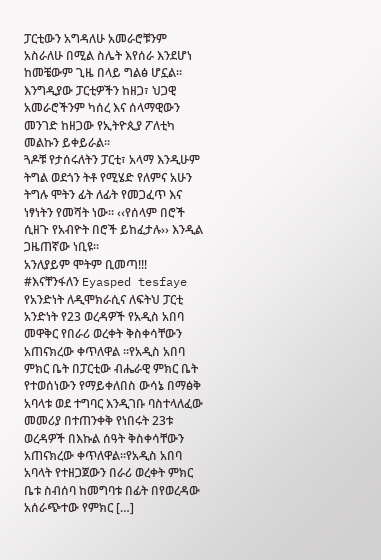ፓርቲውን አግዳለሁ አመራሮቹንም አስራለሁ በሚል ስሌት እየሰራ እንደሆነ ከመቼውም ጊዜ በላይ ግልፅ ሆኗል፡፡
እንግዲያው ፓርቲዎችን ከዘጋ፣ ህጋዊ አመራሮችንም ካሰረ እና ሰላማዊውን መንገድ ከዘጋው የኢትዮጲያ ፖለቲካ መልኩን ይቀይራል፡፡
ጓዶቹ የታሰሩለትን ፓርቲ፣ አላማ እንዲሁም ትግል ወደጎን ትቶ የሚሄድ የለምና አሁን ትግሉ ሞትን ፊት ለፊት የመጋፈጥ እና ነፃነትን የመሻት ነው፡፡ ‹‹የሰላም በሮች ሲዘጉ የአብዮት በሮች ይከፈታሉ›› እንዲል ጋዜጠኛው ነቢዩ፡፡
አንለያይም ሞትም ቢመጣ!!!
#እናቸንፋለን Eyasped tesfaye
የአንድነት ለዲሞክራሲና ለፍትህ ፓርቲ አንድነት የ23 ወረዳዎች የአዲስ አበባ መዋቅር የበራሪ ወረቀት ቅስቀሳቸውን አጠናክረው ቀጥለዋል ፡፡የአዲስ አበባ ምክር ቤት በፓርቲው ብሔራዊ ምክር ቤት የተወሰነውን የማይቀለበስ ውሳኔ በማፅቅ አባላቱ ወደ ተግባር እንዲገቡ ባስተላለፈው መመሪያ በተጠንቀቅ የነበሩት 23ቱ ወረዳዎች በእኩል ሰዓት ቅስቀሳቸውን አጠናክረው ቀጥለዋል፡፡የአዲስ አበባ አባላት የተዘጋጀውን በራሪ ወረቀት ምክር ቤቱ ስብሰባ ከመግባቱ በፊት በየወረዳው አሰራጭተው የምክር […]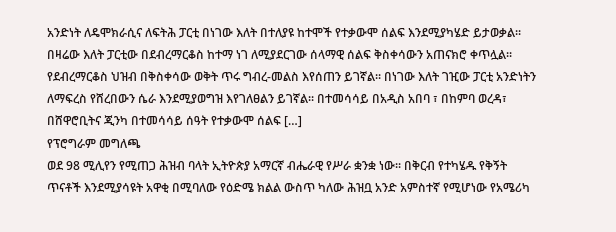አንድነት ለዴሞክራሲና ለፍትሕ ፓርቲ በነገው እለት በተለያዩ ከተሞች የተቃውሞ ሰልፍ እንደሚያካሄድ ይታወቃል፡፡ በዛሬው እለት ፓርቲው በደብረማርቆስ ከተማ ነገ ለሚያደርገው ሰላማዊ ሰልፍ ቅስቀሳውን አጠናክሮ ቀጥሏል፡፡ የደብረማርቆስ ህዝብ በቅስቀሳው ወቅት ጥሩ ግብረ-መልስ እየሰጠን ይገኛል፡፡ በነገው እለት ገዢው ፓርቲ አንድነትን ለማፍረስ የሸረበውን ሴራ እንደሚያወግዝ እየገለፀልን ይገኛል፡፡ በተመሳሳይ በአዲስ አበባ ፣ በከምባ ወረዳ፣ በሸዋሮቢትና ጂንካ በተመሳሳይ ሰዓት የተቃውሞ ሰልፍ […]
የፕሮግራም መግለጫ
ወደ 98 ሚሊየን የሚጠጋ ሕዝብ ባላት ኢትዮጵያ አማርኛ ብሔራዊ የሥራ ቋንቋ ነው፡፡ በቅርብ የተካሄዱ የቅኝት ጥናቶች እንደሚያሳዩት አዋቂ በሚባለው የዕድሜ ክልል ውስጥ ካለው ሕዝቧ አንድ አምስተኛ የሚሆነው የአሜሪካ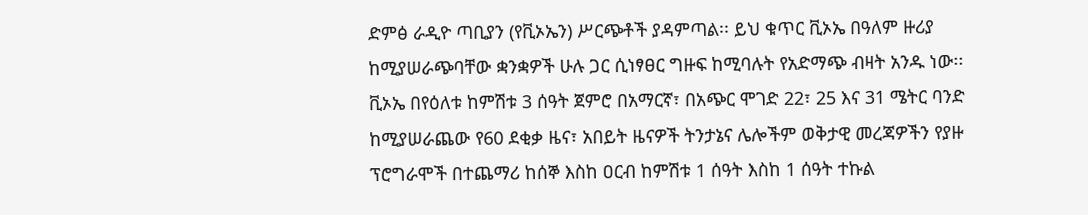ድምፅ ራዲዮ ጣቢያን (የቪኦኤን) ሥርጭቶች ያዳምጣል፡፡ ይህ ቁጥር ቪኦኤ በዓለም ዙሪያ ከሚያሠራጭባቸው ቋንቋዎች ሁሉ ጋር ሲነፃፀር ግዙፍ ከሚባሉት የአድማጭ ብዛት አንዱ ነው፡፡
ቪኦኤ በየዕለቱ ከምሽቱ 3 ሰዓት ጀምሮ በአማርኛ፣ በአጭር ሞገድ 22፣ 25 እና 31 ሜትር ባንድ ከሚያሠራጨው የ60 ደቂቃ ዜና፣ አበይት ዜናዎች ትንታኔና ሌሎችም ወቅታዊ መረጃዎችን የያዙ ፕሮግራሞች በተጨማሪ ከሰኞ እስከ ዐርብ ከምሽቱ 1 ሰዓት እስከ 1 ሰዓት ተኩል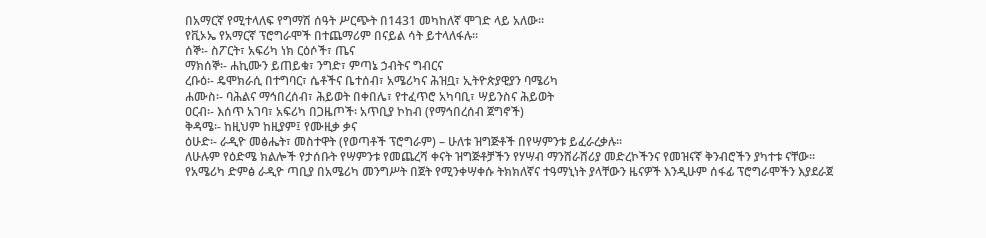በአማርኛ የሚተላለፍ የግማሽ ሰዓት ሥርጭት በ1431 መካከለኛ ሞገድ ላይ አለው፡፡
የቪኦኤ የአማርኛ ፕሮግራሞች በተጨማሪም በናይል ሳት ይተላለፋሉ፡፡
ሰኞ፡- ስፖርት፣ አፍሪካ ነክ ርዕሶች፣ ጤና
ማክሰኞ፡- ሐኪሙን ይጠይቁ፣ ንግድ፣ ምጣኔ ኃብትና ግብርና
ረቡዕ፡- ዴሞክራሲ በተግባር፣ ሴቶችና ቤተሰብ፣ አሜሪካና ሕዝቧ፣ ኢትዮጵያዊያን ባሜሪካ
ሐሙስ፡- ባሕልና ማኅበረሰብ፣ ሕይወት በቀበሌ፣ የተፈጥሮ አካባቢ፣ ሣይንስና ሕይወት
ዐርብ፡- እሰጥ አገባ፣ አፍሪካ በጋዜጦች፡ አጥቢያ ኮከብ (የማኅበረሰብ ጀግኖች)
ቅዳሜ፡- ከዚህም ከዚያም፤ የሙዚቃ ቃና
ዕሁድ፡- ራዲዮ መፅሔት፣ መስተዋት (የወጣቶች ፕሮግራም) – ሁለቱ ዝግጅቶች በየሣምንቱ ይፈራረቃሉ፡፡
ለሁሉም የዕድሜ ክልሎች የታሰቡት የሣምንቱ የመጨረሻ ቀናት ዝግጅቶቻችን የሃሣብ ማንሸራሸሪያ መድረኮችንና የመዝናኛ ቅንብሮችን ያካተቱ ናቸው፡፡
የአሜሪካ ድምፅ ራዲዮ ጣቢያ በአሜሪካ መንግሥት በጀት የሚንቀሣቀሱ ትክክለኛና ተዓማኒነት ያላቸውን ዜናዎች እንዲሁም ሰፋፊ ፕሮግራሞችን እያደራጀ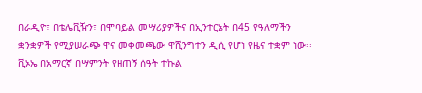በራዲዮ፣ በቴሌቪዥን፣ በሞባይል መሣሪያዎችና በኢንተርኔት በ45 የዓለማችን ቋንቋዎች የሚያሠራጭ ዋና መቀመጫው ዋሺንግተን ዲሲ የሆነ የዜና ተቋም ነው፡፡
ቪኦኤ በአማርኛ በሣምንት የዘጠኝ ሰዓት ተኩል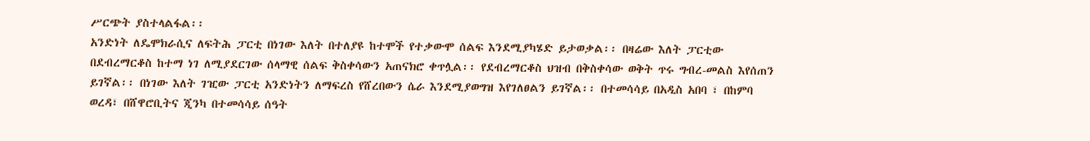ሥርጭት ያስተላልፋል፡፡
አንድነት ለዴሞክራሲና ለፍትሕ ፓርቲ በነገው እለት በተለያዩ ከተሞች የተቃውሞ ሰልፍ እንደሚያካሄድ ይታወቃል፡፡ በዛሬው እለት ፓርቲው በደብረማርቆስ ከተማ ነገ ለሚያደርገው ሰላማዊ ሰልፍ ቅስቀሳውን አጠናክሮ ቀጥሏል፡፡ የደብረማርቆስ ህዝብ በቅስቀሳው ወቅት ጥሩ ግብረ-መልስ እየሰጠን ይገኛል፡፡ በነገው እለት ገዢው ፓርቲ አንድነትን ለማፍረስ የሸረበውን ሴራ እንደሚያወግዝ እየገለፀልን ይገኛል፡፡ በተመሳሳይ በአዲስ አበባ ፣ በከምባ ወረዳ፣ በሸዋሮቢትና ጂንካ በተመሳሳይ ሰዓት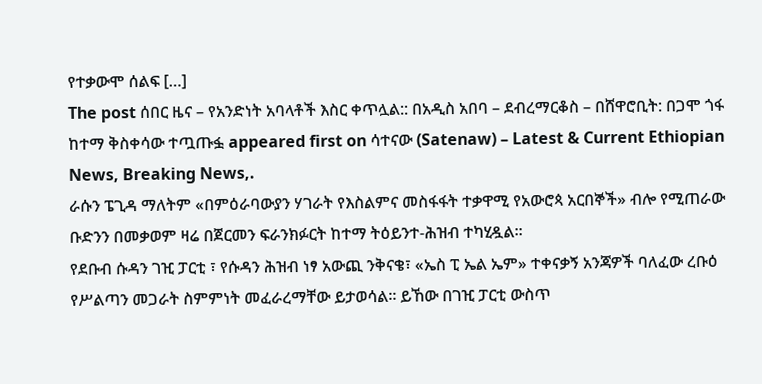የተቃውሞ ሰልፍ […]
The post ሰበር ዜና – የአንድነት አባላቶች እስር ቀጥሏል:: በአዲስ አበባ – ደብረማርቆስ – በሸዋሮቢት: በጋሞ ጎፋ ከተማ ቅስቀሳው ተጧጡፏ appeared first on ሳተናው (Satenaw) – Latest & Current Ethiopian News, Breaking News,.
ራሱን ፔጊዳ ማለትም «በምዕራባውያን ሃገራት የእስልምና መስፋፋት ተቃዋሚ የአውሮጳ አርበኞች» ብሎ የሚጠራው ቡድንን በመቃወም ዛሬ በጀርመን ፍራንክፉርት ከተማ ትዕይንተ-ሕዝብ ተካሂዷል።
የደቡብ ሱዳን ገዢ ፓርቲ ፣ የሱዳን ሕዝብ ነፃ አውጪ ንቅናቄ፣ «ኤስ ፒ ኤል ኤም» ተቀናቃኝ አንጃዎች ባለፈው ረቡዕ የሥልጣን መጋራት ስምምነት መፈራረማቸው ይታወሳል። ይኸው በገዢ ፓርቲ ውስጥ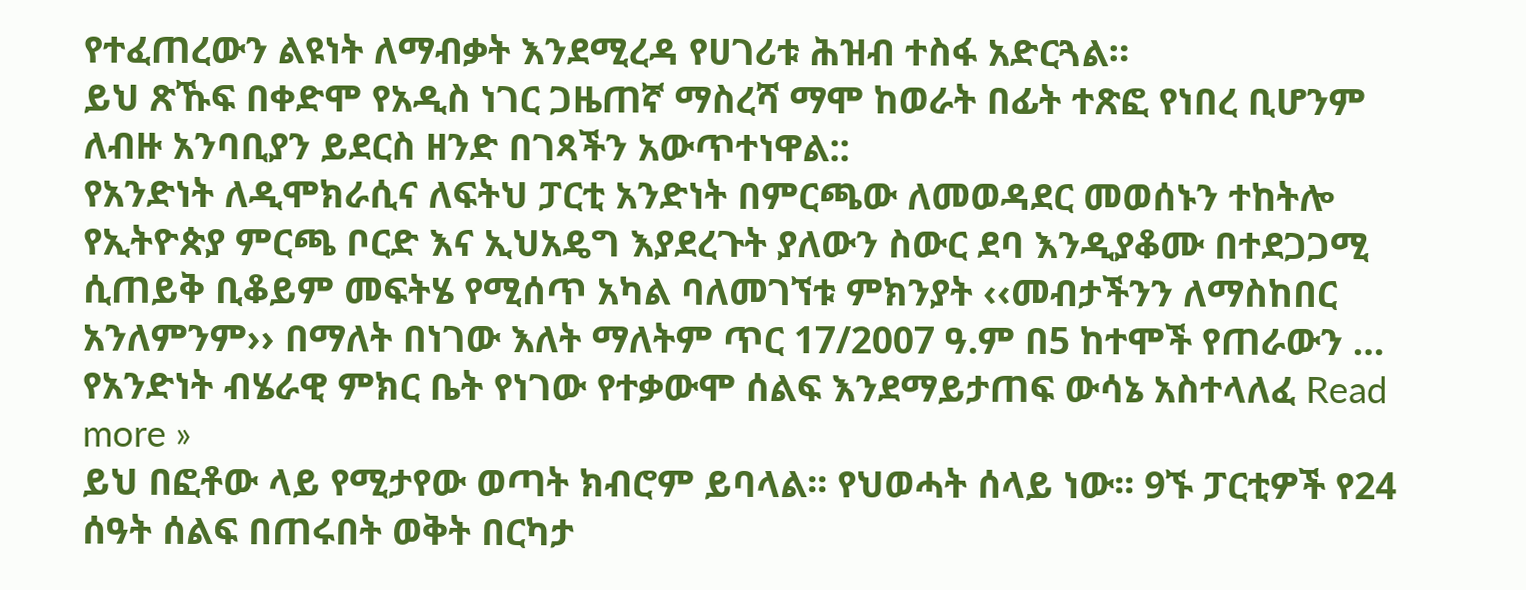የተፈጠረውን ልዩነት ለማብቃት እንደሚረዳ የሀገሪቱ ሕዝብ ተስፋ አድርጓል።
ይህ ጽኹፍ በቀድሞ የአዲስ ነገር ጋዜጠኛ ማስረሻ ማሞ ከወራት በፊት ተጽፎ የነበረ ቢሆንም ለብዙ አንባቢያን ይደርስ ዘንድ በገጻችን አውጥተነዋል::
የአንድነት ለዲሞክራሲና ለፍትህ ፓርቲ አንድነት በምርጫው ለመወዳደር መወሰኑን ተከትሎ የኢትዮጵያ ምርጫ ቦርድ እና ኢህአዴግ እያደረጉት ያለውን ስውር ደባ እንዲያቆሙ በተደጋጋሚ ሲጠይቅ ቢቆይም መፍትሄ የሚሰጥ አካል ባለመገኘቱ ምክንያት ‹‹መብታችንን ለማስከበር አንለምንም›› በማለት በነገው እለት ማለትም ጥር 17/2007 ዓ.ም በ5 ከተሞች የጠራውን …
የአንድነት ብሄራዊ ምክር ቤት የነገው የተቃውሞ ሰልፍ እንደማይታጠፍ ውሳኔ አስተላለፈ Read more »
ይህ በፎቶው ላይ የሚታየው ወጣት ክብሮም ይባላል፡፡ የህወሓት ሰላይ ነው፡፡ 9ኙ ፓርቲዎች የ24 ሰዓት ሰልፍ በጠሩበት ወቅት በርካታ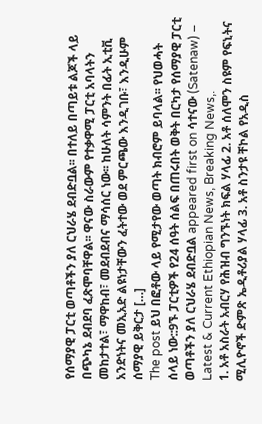የሰማያዊ ፓርቲ ወጣቶችን ያለ ርህራሄ ደብድቧል፡፡ በተለይ በጣይቱ ልጆች ላይ በጭካኔ ደብደባ ፈጽሞባቸዋል፡፡ ዋናው ስራውም የተቃዋሚ ፓርቲ አባላትን መከታተል፣ ማዋከብ፣ መደብደብና ማሳሰር ነው፡፡ ከሁለት ሳምንት በፊት ኢቲቪ አንድነትና መኢአድ ልዩነታቸውን ፈትተው ወደ ምርጫው እንዲገቡ፣ እንዲሁም ሰማያዊ ይቅርታ […]
The post ይህ በፎቶው ላይ የሚታየው ወጣት ክብሮም ይባላል፡፡ የህወሓት ሰላይ ነው::9ኙ ፓርቲዎች የ24 ሰዓት ሰልፍ በጠሩበት ወቅት በርካታ የሰማያዊ ፓርቲ ወጣቶችን ያለ ርህራሄ ደብድቧል appeared first on ሳተናው (Satenaw) – Latest & Current Ethiopian News, Breaking News,.
1. አቶ አስራት አብርሃ የሕዝብ ግንኙነት ክፍል ሃላፊ 2. አቶ ሰለሞን ስዩም የፍኒትና ሚሊዮኖች ድምጽ ኤዲቶሪያል ሃላፊ 3. አቶ ስንታዩ ቸኮል የአዲስ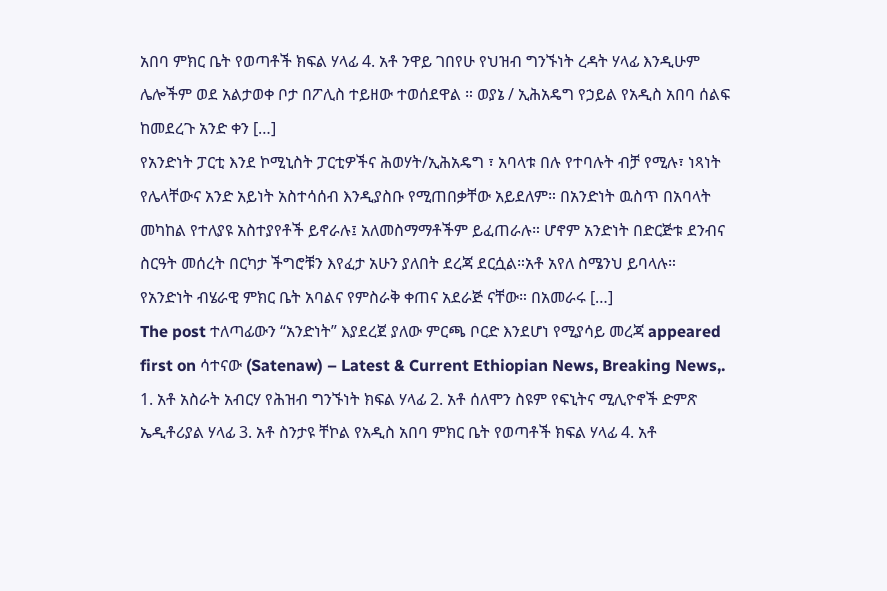አበባ ምክር ቤት የወጣቶች ክፍል ሃላፊ 4. አቶ ንዋይ ገበየሁ የህዝብ ግንኙነት ረዳት ሃላፊ እንዲሁም ሌሎችም ወደ አልታወቀ ቦታ በፖሊስ ተይዘው ተወሰደዋል ። ወያኔ / ኢሕአዴግ የኃይል የአዲስ አበባ ሰልፍ ከመደረጉ አንድ ቀን […]
የአንድነት ፓርቲ እንደ ኮሚኒስት ፓርቲዎችና ሕወሃት/ኢሕአዴግ ፣ አባላቱ በሉ የተባሉት ብቻ የሚሉ፣ ነጻነት የሌላቸውና አንድ አይነት አስተሳሰብ እንዲያስቡ የሚጠበቃቸው አይደለም። በአንድነት ዉስጥ በአባላት መካከል የተለያዩ አስተያየቶች ይኖራሉ፤ አለመስማማቶችም ይፈጠራሉ። ሆኖም አንድነት በድርጅቱ ደንብና ስርዓት መሰረት በርካታ ችግሮቹን እየፈታ አሁን ያለበት ደረጃ ደርሷል።አቶ አየለ ስሜንህ ይባላሉ። የአንድነት ብሄራዊ ምክር ቤት አባልና የምስራቅ ቀጠና አደራጅ ናቸው። በአመራሩ […]
The post ተለጣፊውን “አንድነት” እያደረጀ ያለው ምርጫ ቦርድ እንደሆነ የሚያሳይ መረጃ appeared first on ሳተናው (Satenaw) – Latest & Current Ethiopian News, Breaking News,.
1. አቶ አስራት አብርሃ የሕዝብ ግንኙነት ክፍል ሃላፊ 2. አቶ ሰለሞን ስዩም የፍኒትና ሚሊዮኖች ድምጽ ኤዲቶሪያል ሃላፊ 3. አቶ ስንታዩ ቸኮል የአዲስ አበባ ምክር ቤት የወጣቶች ክፍል ሃላፊ 4. አቶ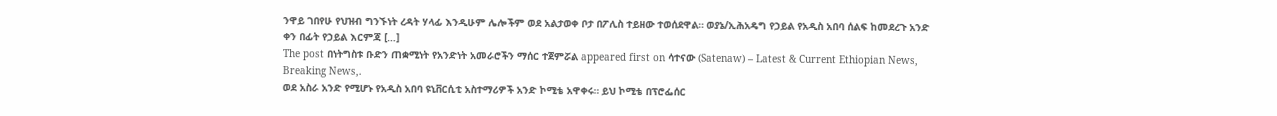ንዋይ ገበየሁ የህዝብ ግንኙነት ረዳት ሃላፊ እንዲሁም ሌሎችም ወደ አልታወቀ ቦታ በፖሊስ ተይዘው ተወሰደዋል። ወያኔ/ኢሕአዴግ የኃይል የአዲስ አበባ ሰልፍ ከመደረጉ አንድ ቀን በፊት የኃይል እርምጃ […]
The post በነትግስቱ ቡድን ጠቋሚነት የአንድነት አመራሮችን ማሰር ተጀምሯል appeared first on ሳተናው (Satenaw) – Latest & Current Ethiopian News, Breaking News,.
ወደ አስራ አንድ የሚሆኑ የአዲስ አበባ ዩኒቨርሲቲ አስተማሪዎች አንድ ኮሚቴ አዋቀሩ። ይህ ኮሚቴ በፕሮፌሰር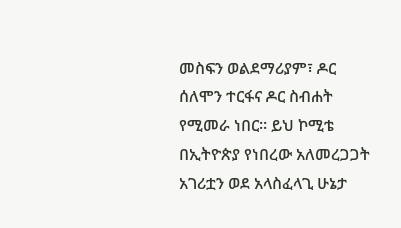መስፍን ወልደማሪያም፣ ዶር ሰለሞን ተርፋና ዶር ስብሐት የሚመራ ነበር። ይህ ኮሚቴ በኢትዮጵያ የነበረው አለመረጋጋት አገሪቷን ወደ አላስፈላጊ ሁኔታ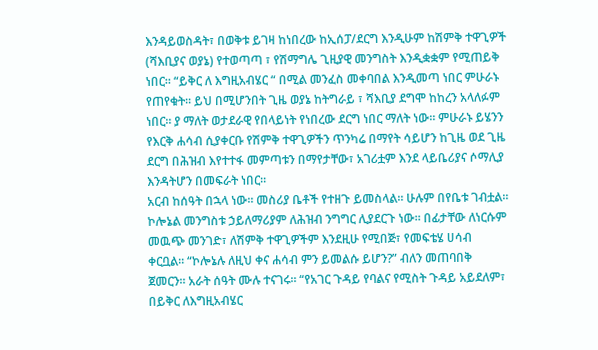እንዳይወስዳት፣ በወቅቱ ይገዛ ከነበረው ከኢሰፓ/ደርግ እንዲሁም ከሽምቅ ተዋጊዎች (ሻእቢያና ወያኔ) የተወጣጣ ፣ የሽማግሌ ጊዚያዊ መንግስት እንዲቋቋም የሚጠይቅ ነበር። “ይቅር ለ እግዚአብሄር “ በሚል መንፈስ መቀባበል እንዲመጣ ነበር ምሁራኑ የጠየቁት። ይህ በሚሆንበት ጊዜ ወያኔ ከትግራይ ፣ ሻእቢያ ደግሞ ከከረን አላለፉም ነበር። ያ ማለት ወታደራዊ የበላይነት የነበረው ደርግ ነበር ማለት ነው። ምሁራኑ ይሄንን የእርቅ ሐሳብ ሲያቀርቡ የሽምቅ ተዋጊዎችን ጥንካሬ በማየት ሳይሆን ከጊዜ ወደ ጊዜ ደርግ በሕዝብ እየተተፋ መምጣቱን በማየታቸው፣ አገሪቷም እንደ ላይቤሪያና ሶማሊያ እንዳትሆን በመፍራት ነበር።
አርብ ከሰዓት በኋላ ነው። መስሪያ ቤቶች የተዘጉ ይመስላል። ሁሉም በየቤቱ ገብቷል። ኮሎኔል መንግስቱ ኃይለማሪያም ለሕዝብ ንግግር ሊያደርጉ ነው። በፊታቸው ለነርሱም መዉጭ መንገድ፣ ለሽምቅ ተዋጊዎችም እንደዚሁ የሚበጅ፣ የመፍቴሄ ሀሳብ ቀርቧል። “ኮሎኔሉ ለዚህ ቀና ሐሳብ ምን ይመልሱ ይሆን?” ብለን መጠባበቅ ጀመርን። አራት ሰዓት ሙሉ ተናገሩ። “የአገር ጉዳይ የባልና የሚስት ጉዳይ አይደለም፣ በይቅር ለእግዚአብሄር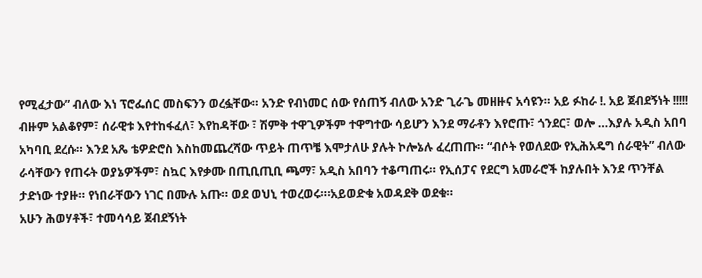የሚፈታው” ብለው እነ ፕሮፌሰር መስፍንን ወረፏቸው። አንድ የብነመር ሰው የሰጠኝ ብለው አንድ ጊራጌ መዘዙና አሳዩን። አይ ፉከራ !. አይ ጀብደኝነት !!!!!
ብዙም አልቆየም፣ ሰራዊቱ እየተከፋፈለ፣ እየከዳቸው ፣ ሽምቅ ተዋጊዎችም ተዋግተው ሳይሆን እንደ ማራቶን እየሮጡ፣ ጎንደር፣ ወሎ …እያሉ አዲስ አበባ አካባቢ ደረሱ። እንደ አጼ ቴዎድሮስ እስከመጨረሻው ጥይት ጠጥቼ እሞታለሁ ያሉት ኮሎኔሉ ፈረጠጡ። “ብሶት የወለደው የኢሕአዴግ ሰራዊት” ብለው ራሳቸውን የጠሩት ወያኔዎችም፣ ስኳር እየቃሙ በጢቢጢቢ ጫማ፣ አዲስ አበባን ተቆጣጠሩ። የኢሰፓና የደርግ አመራሮች ከያሉበት እንደ ጥንቸል ታድነው ተያዙ። የነበራቸውን ነገር በሙሉ አጡ። ወደ ወህኒ ተወረወሩ።፡አይወድቁ አወዳደቅ ወደቁ።
አሁን ሕወሃቶች፣ ተመሳሳይ ጀብደኝነት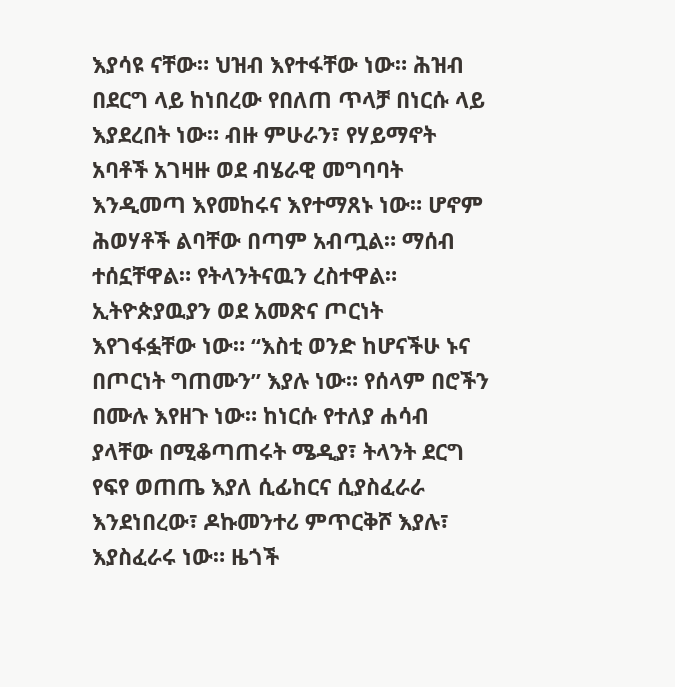እያሳዩ ናቸው። ህዝብ እየተፋቸው ነው። ሕዝብ በደርግ ላይ ከነበረው የበለጠ ጥላቻ በነርሱ ላይ እያደረበት ነው። ብዙ ምሁራን፣ የሃይማኖት አባቶች አገዛዙ ወደ ብሄራዊ መግባባት እንዲመጣ እየመከሩና እየተማጸኑ ነው። ሆኖም ሕወሃቶች ልባቸው በጣም አብጧል። ማሰብ ተሰኗቸዋል። የትላንትናዉን ረስተዋል። ኢትዮጵያዉያን ወደ አመጽና ጦርነት እየገፋፏቸው ነው። “እስቲ ወንድ ከሆናችሁ ኑና በጦርነት ግጠሙን” እያሉ ነው። የሰላም በሮችን በሙሉ እየዘጉ ነው። ከነርሱ የተለያ ሐሳብ ያላቸው በሚቆጣጠሩት ሜዲያ፣ ትላንት ደርግ የፍየ ወጠጤ እያለ ሲፊከርና ሲያስፈራራ እንደነበረው፣ ዶኩመንተሪ ምጥርቅሾ እያሉ፣ እያስፈራሩ ነው። ዜጎች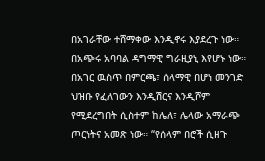በአገራቸው ተሸማቀው እንዲኖሩ እያደረጉ ነው። በአጭሩ አባባል ዳግማዊ ግራዚያኒ እየሆኑ ነው።
በአገር ዉስጥ በምርጫ፣ ሰላማዊ በሆነ መንገድ ህዝቡ የፈለገውን እንዲሽርና እንዲሾም የሚደረግበት ሲስተም ከሌለ፣ ሌላው አማራጭ ጦርነትና አመጽ ነው። “የሰላም በሮች ሲዘጉ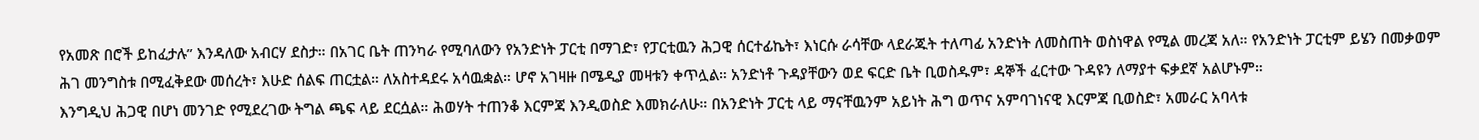የአመጽ በሮች ይከፈታሉ” እንዳለው አብርሃ ደስታ። በአገር ቤት ጠንካራ የሚባለውን የአንድነት ፓርቲ በማገድ፣ የፓርቲዉን ሕጋዊ ሰርተፊኬት፣ እነርሱ ራሳቸው ላደራጁት ተለጣፊ አንድነት ለመስጠት ወስነዋል የሚል መረጃ አለ። የአንድነት ፓርቲም ይሄን በመቃወም ሕገ መንግስቱ በሚፈቅደው መሰረት፣ እሁድ ሰልፍ ጠርቷል። ለአስተዳደሩ አሳዉቋል። ሆኖ አገዛዙ በሜዲያ መዛቱን ቀጥሏል። አንድነቶ ጉዳያቸውን ወደ ፍርድ ቤት ቢወስዱም፣ ዳኞች ፈርተው ጉዳዩን ለማያተ ፍቃደኛ አልሆኑም።
እንግዲህ ሕጋዊ በሆነ መንገድ የሚደረገው ትግል ጫፍ ላይ ደርሷል። ሕወሃት ተጠንቆ እርምጃ እንዲወስድ እመክራለሁ። በአንድነት ፓርቲ ላይ ማናቸዉንም አይነት ሕግ ወጥና አምባገነናዊ እርምጃ ቢወስድ፣ አመራር አባላቱ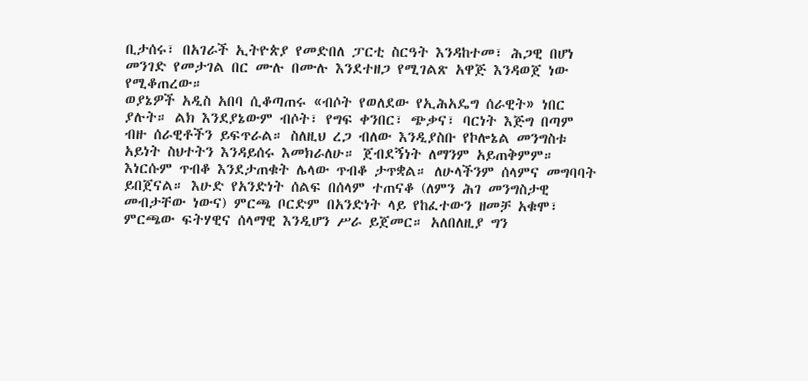ቢታሰሩ፣ በአገራች ኢትዮጵያ የመድበለ ፓርቲ ስርዓት እንዳከተመ፣ ሕጋዊ በሆነ መንገድ የመታገል በር ሙሉ በሙሉ እንደተዘጋ የሚገልጽ አዋጅ እንዳወጀ ነው የሚቆጠረው።
ወያኔዎች አዲስ አበባ ሲቆጣጠሩ «ብሶት የወለደው የኢሕአዴግ ሰራዊት» ነበር ያሉት። ልክ እንደያኔውም ብሶት፣ የግፍ ቀንበር፣ ጭቃና፣ ባርነት እጅግ በጣም ብዙ ሰራዊቶችን ይፍጥራል። ስለዚህ ረጋ ብለው እንዲያስቡ የኮሎኔል መንግስቱ አይነት ስህተትን እንዳይሰሩ እመክራለሁ። ጀብደኝነት ለማንም አይጠቅምም። እነርሱም ጥብቆ እንደታጠቁት ሌላው ጥብቆ ታጥቋል። ለሁላችንም ሰላምና መግባባት ይበጀናል። እሁድ የአንድነት ሰልፍ በሰላም ተጠናቆ (ለምን ሕገ መንግስታዊ መብታቸው ነውና) ምርጫ ቦርድም በአንድነት ላይ የከፈተውን ዘመቻ አቁሞ፣ ምርጫው ፍትሃዊና ሰላማዊ እንዲሆን ሥራ ይጀመር። አለበለዚያ ግን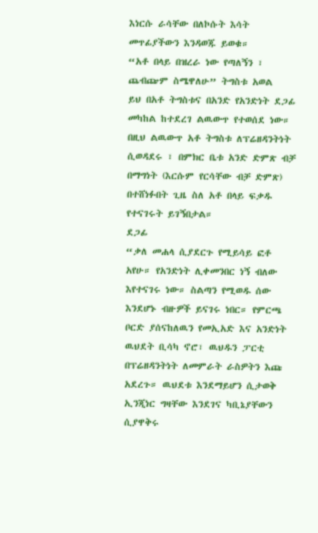እነርሱ ራሳቸው በለኮሱት እሳት መጥፊያችውን እንዳወጁ ይወቁ።
“አቶ በላይ በዝረራ ነው የጣለኝን ፣ ጨብጬም ስሜዋለሁ” ትግስቱ አወል
ይህ በአቶ ትግስቱና በአንድ የአንድነት ደጋፊ መካከል ከተደረገ ልዉውጥ የተወሰደ ነው። በዚህ ልዉውጥ አቶ ትግስቱ ለፕሬዘዳንትነት ሲወዳደሩ ፣ በምክር ቤቱ አንድ ድምጽ ብቻ በማግነት (እርሱም የርሳቸው ብቻ ድምጽ) በተሸነፉበት ጊዜ ስለ አቶ በላይ ፍቃዱ የተናገሩት ይገኝበታል።
ደጋፊ
“ቃለ መሐላ ሲያደርጉ የሚይሳይ ፎቶ አየሁ። የአንድነት ሊቀመንበር ነኝ ብለው እየተናገሩ ነው። ስልጣን የሚወዱ ሰው እንደሆኑ ብዙዎች ይናገሩ ነበር። የምርጫ ቦርድ ያሰናከለዉን የመኢአድ እና አንድነት ዉህደት ቢሳካ ኖሮ፣ ዉህዱን ፓርቲ በፕሬዘዳንትነት ለመምራት ራስዎትን እጩ አደረጉ። ዉህደቱ እንደማይሆን ሲታወቅ ኢንጂነር ግዛቸው እንደገና ካቢኔያቸውን ሲያዋቅሩ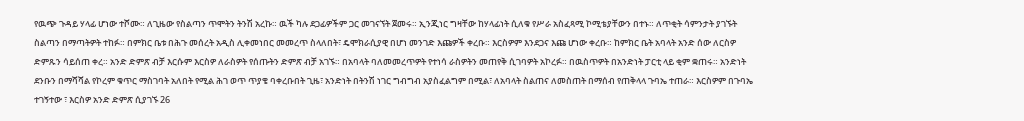የዉጭ ጉዳይ ሃላፊ ሆነው ተሾሙ። ለጊዜው የስልጣን ጥሞትን ትንሽ አረኩ። ዉች ካሉ ደጋፊዎችም ጋር መገናኘት ጀመሩ። ኢንጂነር ግዛቸው ከሃላፊነት ሲለቁ የሥራ አስፈጻሚ ኮሚቴያቸውን በተኑ። ለጥቂት ሳምንታት ያገኙት ስልጣን በማጣትዎት ተከፉ። በምክር ቤቱ በሕጉ መሰረት አዲስ ሊቀመነበር መመረጥ ስላለበት፣ ዴሞክራሲያዊ በሆነ መንገድ እጩዎች ቀረቡ። እርስዎም እንደጋና እጩ ሆነው ቀረቡ። ከምክር ቤት አባላት አንድ ሰው ለርስዎ ድምጹን ሳይሰጠ ቀረ። አንድ ድምጽ ብቻ እርሱም እርስዎ ለራስዎት የሰጡትን ድምጽ ብቻ አገኙ። በአባላት ባለመመረጥዎት የተነሳ ራስዎትን መጠየቅ ሲገባዎት አኮረፉ። በዉስጥዎት በአንድነት ፓርቲ ላይ ቂም ቋጠሩ። አንድነት ደንቡን በማሻሻል የኮረም ቁጥር ማስገባት አለበት የሚል ሕገ ወጥ ጥያቄ ባቀረቡበት ጊዜ፣ አንድነት በትንሽ ነገር ግብግብ አያስፈልግም በሚል፣ ለአባላት ስልጠና ለመስጠት በማሰብ የጠቅላላ ጉባኤ ተጠራ። እርስዎም በጉባኤ ተገኝተው ፣ እርስዎ አንድ ድምጽ ሲያገኙ 26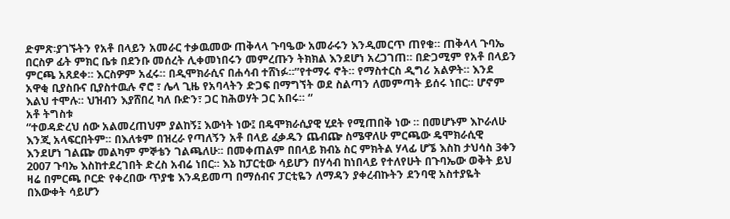ድምጽ፡ያገኙትን የአቶ በላይን አመራር ተቃዉመው ጠቅላላ ጉባዔው አመራሩን እንዲመርጥ ጠየቁ። ጠቅላላ ጉባኤ በርስዎ ፊት ምክር ቤቱ በደንቡ መሰረት ሊቀመነበሩን መምረጡን ትክክል እንደሆነ አረጋገጠ። በድጋሚም የአቶ በላይን ምርጫ አጸደቀ። እርስዎም አፈሩ። በዲሞክራሲና በሐሳብ ተሸነፉ።”የተማሩ ኖት። የማስተርስ ዲግሪ አልዎት። እንደ አዋቂ ቢያስቡና ቢያስተዉሉ ኖሮ ፣ ሌላ ጊዜ የአባላትን ድጋፍ በማግኘት ወደ ስልጣን ለመምጣት ይሰሩ ነበር። ሆኖም እልህ ተሞሉ። ህዝብን እያሸበረ ካለ ቡድን፣ ጋር ከሕወሃት ጋር አበሩ። “
አቶ ትግስቱ
“ተወዳድረህ ሰው አልመረጠህም ያልከኝ፤ እውነት ነው፤ በዴሞክራሲያዊ ሂደት የሚጠበቅ ነው ። በመሆኑም እኮራለሁ እንጂ አላፍርበትም፡፡ በእለቱም በዝረራ የጣለኝን አቶ በላይ ፈቃዱን ጨብጬ ስሜዋለሁ ምርጫው ዴሞክራሲዊ እንደሆነ ገልጬ መልካም ምኞቴን ገልጫለሁ፡፡ በመቀጠልም በበላይ ክብኔ ስር ምክትል ሃላፊ ሆኜ እስከ ታህሳስ 3ቀን 2007 ጉባኤ እስከተደረገበት ድረስ አብሬ ነበር፡፡ እኔ ከፓርቲው ሳይሆን በሃሳብ ከነበላይ የተለየሁት በጉባኤው ወቅት ይህ ዛሬ በምርጫ ቦርድ የቀረበው ጥያቄ እንዳይመጣ በማሰብና ፓርቲዬን ለማዳን ያቀረብኩትን ደንባዊ አስተያዬት በእውቀት ሳይሆን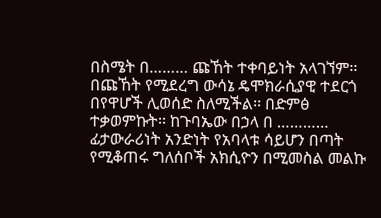በስሜት በ……… ጩኸት ተቀባይነት አላገኘም፡፡ በጩኸት የሚደረግ ውሳኔ ዴሞክራሲያዊ ተደርጎ በየዋሆች ሊወሰድ ስለሚችል፡፡ በድምፅ ተቃወምኩት፡፡ ከጉባኤው በኃላ በ ………… ፊታውራሪነት አንድነት የአባላቱ ሳይሆን በጣት የሚቆጠሩ ግለሰቦች አክሲዮን በሚመስል መልኩ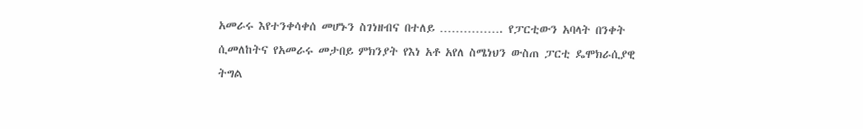አመራሩ እየተንቀሳቀሰ መሆኑን ስገነዘብና በተለይ ……………. የፓርቲውን አባላት በንቀት ሲመለከትና የአመራሩ መታበይ ምክንያት የእነ አቶ አየለ ስሜነህን ውስጠ ፓርቲ ዴሞክራሲያዊ ትግል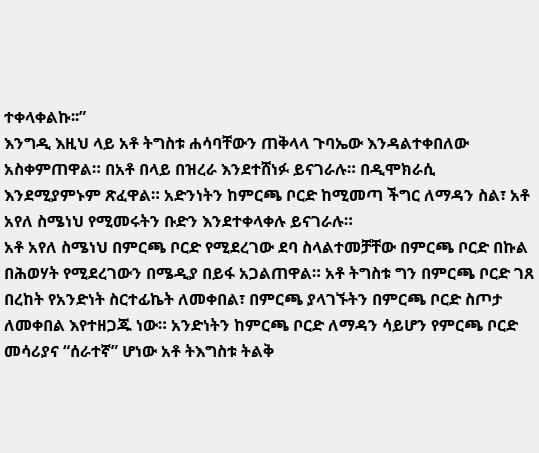ተቀላቀልኩ፡፡”
እንግዲ እዚህ ላይ አቶ ትግስቱ ሐሳባቸውን ጠቅላላ ጉባኤው እንዳልተቀበለው አስቀምጠዋል። በአቶ በላይ በዝረራ እንደተሸነፉ ይናገራሉ። በዲሞክራሲ እንደሚያምኑም ጽፈዋል። አድንነትን ከምርጫ ቦርድ ከሚመጣ ችግር ለማዳን ስል፣ አቶ አየለ ስሜነህ የሚመሩትን ቡድን እንደተቀላቀሉ ይናገራሉ።
አቶ አየለ ስሜነህ በምርጫ ቦርድ የሚደረገው ደባ ስላልተመቻቸው በምርጫ ቦርድ በኩል በሕወሃት የሚደረገውን በሜዲያ በይፋ አጋልጠዋል። አቶ ትግስቱ ግን በምርጫ ቦርድ ገጸ በረከት የአንድነት ስርተፊኬት ለመቀበል፣ በምርጫ ያላገኙትን በምርጫ ቦርድ ስጦታ ለመቀበል እየተዘጋጁ ነው። አንድነትን ከምርጫ ቦርድ ለማዳን ሳይሆን የምርጫ ቦርድ መሳሪያና “ሰራተኛ” ሆነው አቶ ትእግስቱ ትልቅ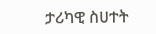ታሪካዊ ስሀተት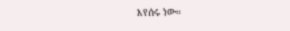እየሰሩ ነው።